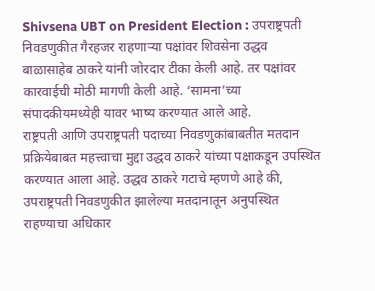Shivsena UBT on President Election : उपराष्ट्रपती निवडणुकीत गैरहजर राहणाऱ्या पक्षांवर शिवसेना उद्धव बाळासाहेब ठाकरे यांनी जोरदार टीका केली आहे. तर पक्षांवर कारवाईची मोठी मागणी केली आहे. ‘सामना’च्या संपादकीयमध्येही यावर भाष्य करण्यात आले आहे.
राष्ट्रपती आणि उपराष्ट्रपती पदाच्या निवडणुकांबाबतीत मतदान प्रक्रियेबाबत महत्त्वाचा मुद्दा उद्धव ठाकरे यांच्या पक्षाकडून उपस्थित करण्यात आला आहे. उद्धव ठाकरे गटाचे म्हणणे आहे की, उपराष्ट्रपती निवडणुकीत झालेल्या मतदानातून अनुपस्थित राहण्याचा अधिकार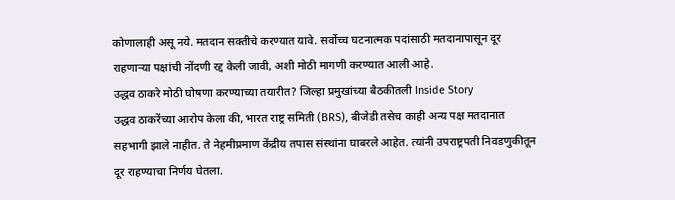कोणालाही असू नये. मतदान सक्तीचे करण्यात यावे. सर्वोच्च घटनात्मक पदांसाठी मतदानापासून दूर राहणाऱ्या पक्षांची नोंदणी रद्द केली जावी, अशी मोठी मागणी करण्यात आली आहे.
उद्धव ठाकरे मोठी घोषणा करण्याच्या तयारीत? जिल्हा प्रमुखांच्या बैठकीतली Inside Story
उद्धव ठाकरेंच्या आरोप केला की, भारत राष्ट्र समिती (BRS), बीजेडी तसेच काही अन्य पक्ष मतदानात सहभागी झाले नाहीत. ते नेहमीप्रमाण केंद्रीय तपास संस्थांना घाबरले आहेत. त्यांनी उपराष्ट्रपती निवडणुकीतून दूर राहण्याचा निर्णय घेतला.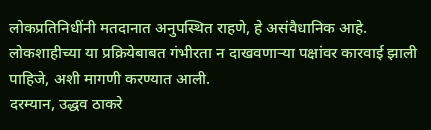लोकप्रतिनिधींनी मतदानात अनुपस्थित राहणे, हे असंवैधानिक आहे. लोकशाहीच्या या प्रक्रियेबाबत गंभीरता न दाखवणाऱ्या पक्षांवर कारवाई झाली पाहिजे, अशी मागणी करण्यात आली.
दरम्यान, उद्धव ठाकरे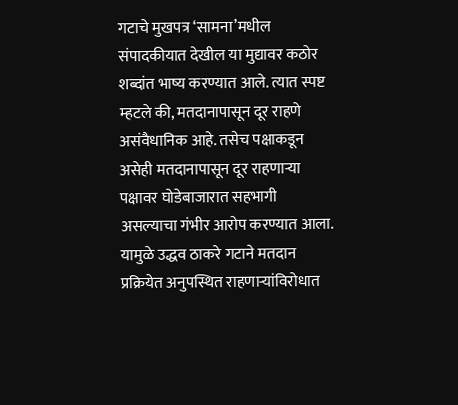गटाचे मुखपत्र ‘सामना’मधील संपादकीयात देखील या मुद्यावर कठोर शब्दांत भाष्य करण्यात आले. त्यात स्पष्ट म्हटले की, मतदानापासून दूर राहणे असंवैधानिक आहे. तसेच पक्षाकडून असेही मतदानापासून दूर राहणाऱ्या पक्षावर घोडेबाजारात सहभागी असल्याचा गंभीर आरोप करण्यात आला.
यामुळे उद्धव ठाकरे गटाने मतदान प्रक्रियेत अनुपस्थित राहणाऱ्यांविरोधात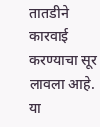तातडीने कारवाई करण्याचा सूर लावला आहे. या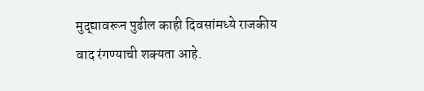मुद्द्यावरून पुढील काही दिवसांमध्ये राजकीय वाद रंगण्याची शक्यता आहे.